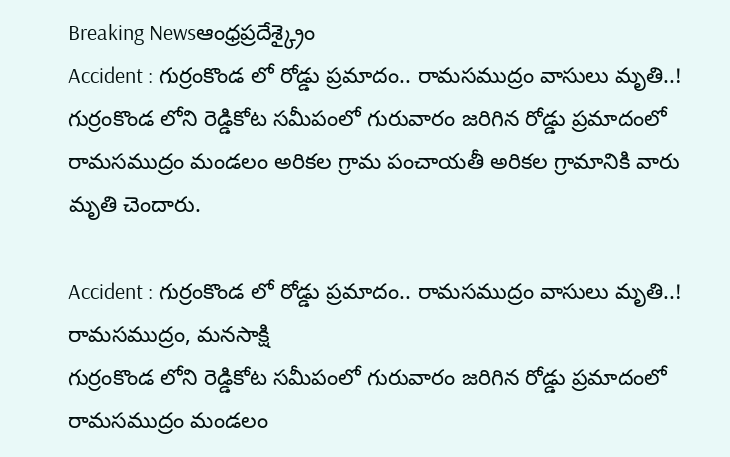Breaking Newsఆంధ్రప్రదేశ్క్రైం
Accident : గుర్రంకొండ లో రోడ్డు ప్రమాదం.. రామసముద్రం వాసులు మృతి..!
గుర్రంకొండ లోని రెడ్డికోట సమీపంలో గురువారం జరిగిన రోడ్డు ప్రమాదంలో రామసముద్రం మండలం అరికల గ్రామ పంచాయతీ అరికల గ్రామానికి వారు మృతి చెందారు.

Accident : గుర్రంకొండ లో రోడ్డు ప్రమాదం.. రామసముద్రం వాసులు మృతి..!
రామసముద్రం, మనసాక్షి
గుర్రంకొండ లోని రెడ్డికోట సమీపంలో గురువారం జరిగిన రోడ్డు ప్రమాదంలో రామసముద్రం మండలం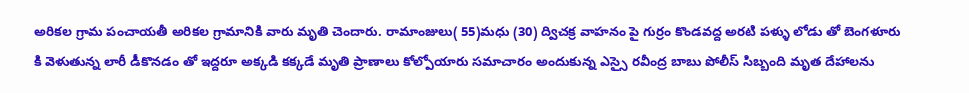అరికల గ్రామ పంచాయతీ అరికల గ్రామానికి వారు మృతి చెందారు. రామాంజులు( 55)మధు (30) ద్విచక్ర వాహనం పై గుర్రం కొండవద్ద అరటి పళ్ళు లోడు తో బెంగళూరు కి వెళుతున్న లారీ డీకొనడం తో ఇద్దరూ అక్కడి కక్కడే మృతి ప్రాణాలు కోల్పోయారు సమాచారం అందుకున్న ఎస్సై రవీంద్ర బాబు పోలీస్ సిబ్బంది మృత దేహాలను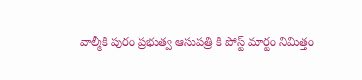వాల్మీకి పురం ప్రభుత్వ ఆసుపత్రి కి పోస్ట్ మార్టం నిమిత్తం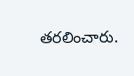తరలించారు.